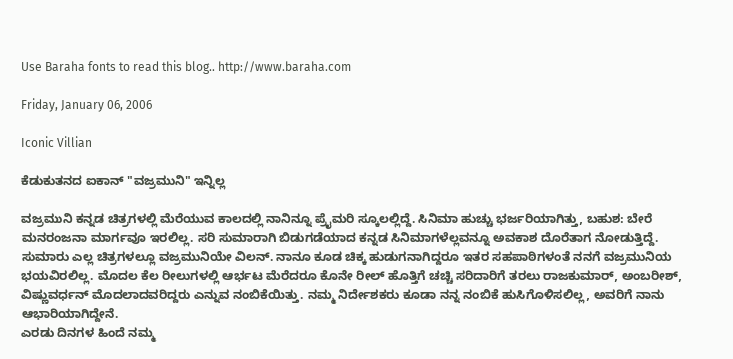Use Baraha fonts to read this blog.. http://www.baraha.com

Friday, January 06, 2006

Iconic Villian

ಕೆಡುಕುತನದ ಐಕಾನ್ "ವಜ್ರಮುನಿ" ಇನ್ನಿಲ್ಲ

ವಜ್ರಮುನಿ ಕನ್ನಡ ಚಿತ್ರಗಳಲ್ಲಿ ಮೆರೆಯುವ ಕಾಲದಲ್ಲಿ ನಾನಿನ್ನೂ ಪ್ರೈಮರಿ ಸ್ಕೂಲಲ್ಲಿದ್ದೆ. ಸಿನಿಮಾ ಹುಚ್ಚು ಭರ್ಜರಿಯಾಗಿತ್ತು, ಬಹುಶ: ಬೇರೆ ಮನರಂಜನಾ ಮಾರ್ಗವೂ ಇರಲಿಲ್ಲ. ಸರಿ ಸುಮಾರಾಗಿ ಬಿಡುಗಡೆಯಾದ ಕನ್ನಡ ಸಿನಿಮಾಗಳೆಲ್ಲವನ್ನೂ ಅವಕಾಶ ದೊರೆತಾಗ ನೋಡುತ್ತಿದ್ದೆ. ಸುಮಾರು ಎಲ್ಲ ಚಿತ್ರಗಳಲ್ಲೂ ವಜ್ರಮುನಿಯೇ ವಿಲನ್. ನಾನೂ ಕೂಡ ಚಿಕ್ಕ ಹುಡುಗನಾಗಿದ್ದರೂ ಇತರ ಸಹಪಾಠಿಗಳಂತೆ ನನಗೆ ವಜ್ರಮುನಿಯ ಭಯವಿರಲಿಲ್ಲ. ಮೊದಲ ಕೆಲ ರೀಲುಗಳಲ್ಲಿ ಆರ್ಭಟ ಮೆರೆದರೂ ಕೊನೇ ರೀಲ್ ಹೊತ್ತಿಗೆ ಚಚ್ಚಿ ಸರಿದಾರಿಗೆ ತರಲು ರಾಜಕುಮಾರ್, ಅಂಬರೀಶ್, ವಿಷ್ಣುವರ್ಧನ್ ಮೊದಲಾದವರಿದ್ದರು ಎನ್ನುವ ನಂಬಿಕೆಯಿತ್ತು. ನಮ್ಮ ನಿರ್ದೇಶಕರು ಕೂಡಾ ನನ್ನ ನಂಬಿಕೆ ಹುಸಿಗೊಳಿಸಲಿಲ್ಲ, ಅವರಿಗೆ ನಾನು ಆಭಾರಿಯಾಗಿದ್ದೇನೆ.
ಎರಡು ದಿನಗಳ ಹಿಂದೆ ನಮ್ಮ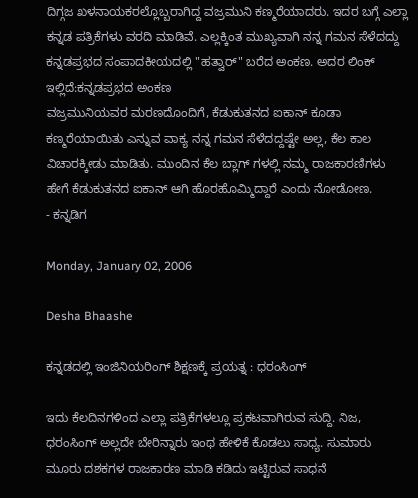ದಿಗ್ಗಜ ಖಳನಾಯಕರಲ್ಲೊಬ್ಬರಾಗಿದ್ದ ವಜ್ರಮುನಿ ಕಣ್ಮರೆಯಾದರು. ಇದರ ಬಗ್ಗೆ ಎಲ್ಲಾ ಕನ್ನಡ ಪತ್ರಿಕೆಗಳು ವರದಿ ಮಾಡಿವೆ. ಎಲ್ಲಕ್ಕಿಂತ ಮುಖ್ಯವಾಗಿ ನನ್ನ ಗಮನ ಸೆಳೆದದ್ದು ಕನ್ನಡಪ್ರಭದ ಸಂಪಾದಕೀಯದಲ್ಲಿ "ಹತ್ವಾರ್" ಬರೆದ ಅಂಕಣ. ಅದರ ಲಿಂಕ್ ಇಲ್ಲಿದೆ:ಕನ್ನಡಪ್ರಭದ ಅಂಕಣ
ವಜ್ರಮುನಿಯವರ ಮರಣದೊಂದಿಗೆ, ಕೆಡುಕುತನದ ಐಕಾನ್ ಕೂಡಾ ಕಣ್ಮರೆಯಾಯಿತು ಎನ್ನುವ ವಾಕ್ಯ ನನ್ನ ಗಮನ ಸೆಳೆದದ್ದಷ್ಟೇ ಅಲ್ಲ, ಕೆಲ ಕಾಲ ವಿಚಾರಕ್ಕೀಡು ಮಾಡಿತು. ಮುಂದಿನ ಕೆಲ ಬ್ಲಾಗ್ ಗಳಲ್ಲಿ ನಮ್ಮ ರಾಜಕಾರಣಿಗಳು ಹೇಗೆ ಕೆಡುಕುತನದ ಐಕಾನ್ ಆಗಿ ಹೊರಹೊಮ್ಮಿದ್ದಾರೆ ಎಂದು ನೋಡೋಣ.
- ಕನ್ನಡಿಗ

Monday, January 02, 2006

Desha Bhaashe

ಕನ್ನಡದಲ್ಲಿ ಇಂಜಿನಿಯರಿಂಗ್ ಶಿಕ್ಷಣಕ್ಕೆ ಪ್ರಯತ್ನ : ಧರಂಸಿಂಗ್

ಇದು ಕೆಲದಿನಗಳಿಂದ ಎಲ್ಲಾ ಪತ್ರಿಕೆಗಳಲ್ಲೂ ಪ್ರಕಟವಾಗಿರುವ ಸುದ್ದಿ. ನಿಜ, ಧರಂಸಿಂಗ್ ಅಲ್ಲದೇ ಬೇರಿನ್ನಾರು ಇಂಥ ಹೇಳಿಕೆ ಕೊಡಲು ಸಾಧ್ಯ. ಸುಮಾರು ಮೂರು ದಶಕಗಳ ರಾಜಕಾರಣ ಮಾಡಿ ಕಡಿದು ಇಟ್ಟಿರುವ ಸಾಧನೆ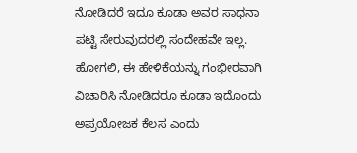ನೋಡಿದರೆ ಇದೂ ಕೂಡಾ ಅವರ ಸಾಧನಾ ಪಟ್ಟಿ ಸೇರುವುದರಲ್ಲಿ ಸಂದೇಹವೇ ಇಲ್ಲ. ಹೋಗಲಿ, ಈ ಹೇಳಿಕೆಯನ್ನು ಗಂಭೀರವಾಗಿ ವಿಚಾರಿಸಿ ನೋಡಿದರೂ ಕೂಡಾ ಇದೊಂದು ಅಪ್ರಯೋಜಕ ಕೆಲಸ ಎಂದು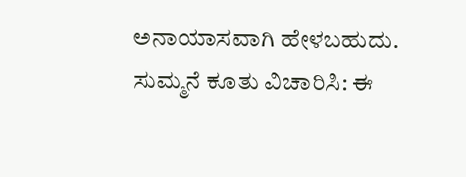ಅನಾಯಾಸವಾಗಿ ಹೇಳಬಹುದು. ಸುಮ್ಮನೆ ಕೂತು ವಿಚಾರಿಸಿ: ಈ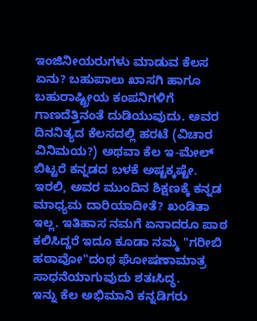ಇಂಜಿನೀಯರುಗಳು ಮಾಡುವ ಕೆಲಸ ಏನು? ಬಹುಪಾಲು ಖಾಸಗಿ ಹಾಗೂ ಬಹುರಾಷ್ಟ್ರೀಯ ಕಂಪನಿಗಳಿಗೆ ಗಾಣದೆತ್ತಿನಂತೆ ದುಡಿಯುವುದು. ಅವರ ದಿನನಿತ್ಯದ ಕೆಲಸದಲ್ಲಿ ಹರಟೆ (ವಿಚಾರ ವಿನಿಮಯ?) ಅಥವಾ ಕೆಲ ಇ-ಮೇಲ್ ಬಿಟ್ಟರೆ ಕನ್ನಡದ ಬಳಕೆ ಅಷ್ಟಕ್ಕಷ್ಟೇ. ಇರಲಿ, ಅವರ ಮುಂದಿನ ಶಿಕ್ಷಣಕ್ಕೆ ಕನ್ನಡ ಮಾಧ್ಯಮ ದಾರಿಯಾದೀತೆ? ಖಂಡಿತಾ ಇಲ್ಲ. ಇತಿಹಾಸ ನಮಗೆ ಏನಾದರೂ ಪಾಠ ಕಲಿಸಿದ್ದರೆ ಇದೂ ಕೂಡಾ ನಮ್ಮ "ಗರೀಬಿ ಹಠಾವೋ"ದಂಥ ಘೋಷಣಾಮಾತ್ರ ಸಾಧನೆಯಾಗುವುದು ಶತಃಸಿದ್ಧ.
ಇನ್ನು ಕೆಲ ಅಭಿಮಾನಿ ಕನ್ನಡಿಗರು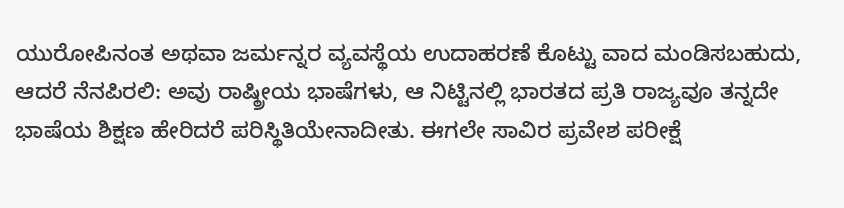ಯುರೋಪಿನಂತ ಅಥವಾ ಜರ್ಮನ್ನರ ವ್ಯವಸ್ಥೆಯ ಉದಾಹರಣೆ ಕೊಟ್ಟು ವಾದ ಮಂಡಿಸಬಹುದು, ಆದರೆ ನೆನಪಿರಲಿ: ಅವು ರಾಷ್ಠ್ರೀಯ ಭಾಷೆಗಳು, ಆ ನಿಟ್ಟಿನಲ್ಲಿ ಭಾರತದ ಪ್ರತಿ ರಾಜ್ಯವೂ ತನ್ನದೇ ಭಾಷೆಯ ಶಿಕ್ಷಣ ಹೇರಿದರೆ ಪರಿಸ್ಥಿತಿಯೇನಾದೀತು. ಈಗಲೇ ಸಾವಿರ ಪ್ರವೇಶ ಪರೀಕ್ಷೆ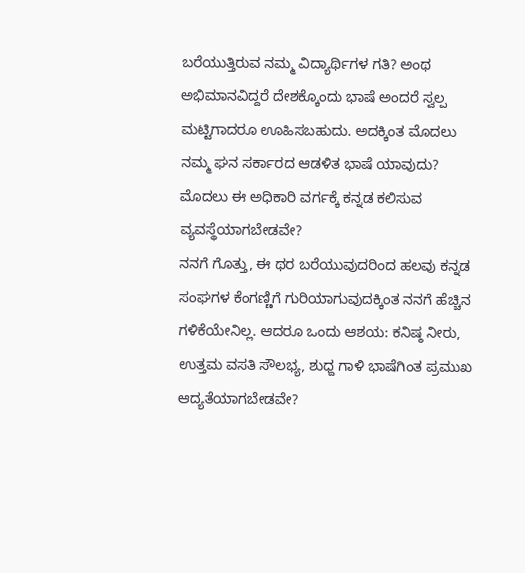ಬರೆಯುತ್ತಿರುವ ನಮ್ಮ ವಿದ್ಯಾರ್ಥಿಗಳ ಗತಿ? ಅಂಥ ಅಭಿಮಾನವಿದ್ದರೆ ದೇಶಕ್ಕೊಂದು ಭಾಷೆ ಅಂದರೆ ಸ್ವಲ್ಪ ಮಟ್ಟಿಗಾದರೂ ಊಹಿಸಬಹುದು. ಅದಕ್ಕಿಂತ ಮೊದಲು ನಮ್ಮ ಘನ ಸರ್ಕಾರದ ಆಡಳಿತ ಭಾಷೆ ಯಾವುದು? ಮೊದಲು ಈ ಅಧಿಕಾರಿ ವರ್ಗಕ್ಕೆ ಕನ್ನಡ ಕಲಿಸುವ ವ್ಯವಸ್ಥೆಯಾಗಬೇಡವೇ?
ನನಗೆ ಗೊತ್ತು, ಈ ಥರ ಬರೆಯುವುದರಿಂದ ಹಲವು ಕನ್ನಡ ಸಂಘಗಳ ಕೆಂಗಣ್ಣಿಗೆ ಗುರಿಯಾಗುವುದಕ್ಕಿಂತ ನನಗೆ ಹೆಚ್ಚಿನ ಗಳಿಕೆಯೇನಿಲ್ಲ. ಆದರೂ ಒಂದು ಆಶಯ: ಕನಿಷ್ಠ ನೀರು, ಉತ್ತಮ ವಸತಿ ಸೌಲಭ್ಯ, ಶುಧ್ದ ಗಾಳಿ ಭಾಷೆಗಿಂತ ಪ್ರಮುಖ ಆದ್ಯತೆಯಾಗಬೇಡವೇ?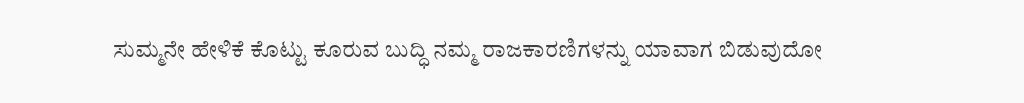ಸುಮ್ಮನೇ ಹೇಳಿಕೆ ಕೊಟ್ಟು ಕೂರುವ ಬುದ್ಧಿ ನಮ್ಮ ರಾಜಕಾರಣಿಗಳನ್ನು ಯಾವಾಗ ಬಿಡುವುದೋ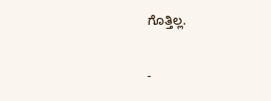ಗೊತ್ತಿಲ್ಲ.

-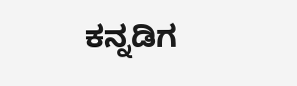ಕನ್ನಡಿಗ